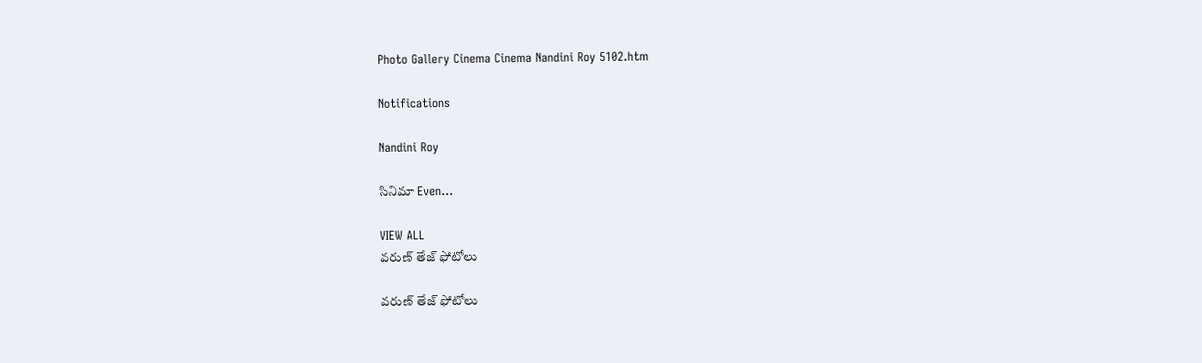Photo Gallery Cinema Cinema Nandini Roy 5102.htm

Notifications

Nandini Roy

సినిమా Even...

VIEW ALL
వరుణ్ తేజ్ ఫోటోలు

వరుణ్ తేజ్ ఫోటోలు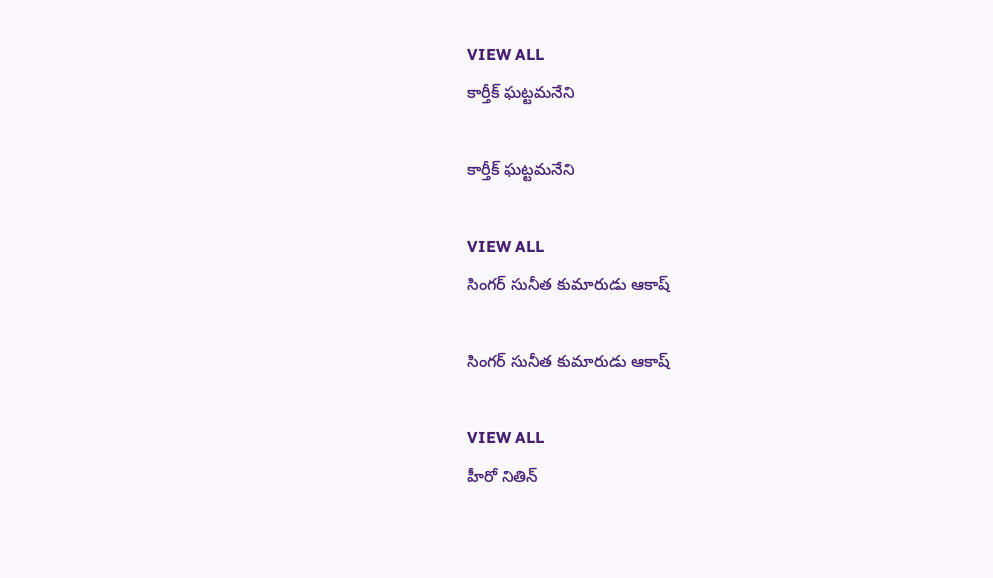VIEW ALL
కార్తీక్ ఘట్టమనేని

కార్తీక్ ఘట్టమనేని

VIEW ALL
సింగర్ సునీత కుమారుడు ఆకాష్

సింగర్ సునీత కుమారుడు ఆకాష్

VIEW ALL
హీరో నితిన్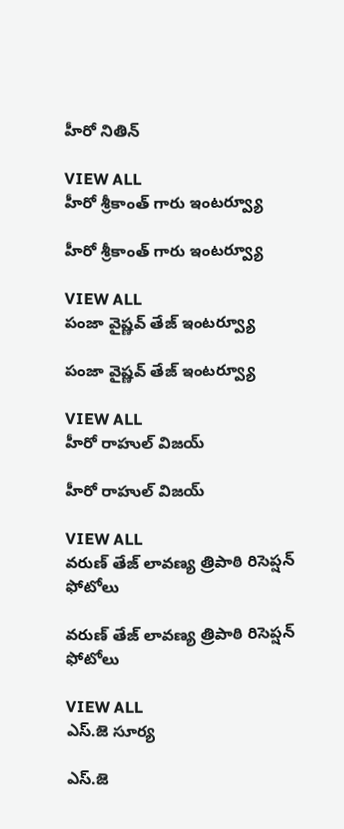హీరో నితిన్

VIEW ALL
హీరో శ్రీకాంత్ గారు ఇంటర్వ్యూ

హీరో శ్రీకాంత్ గారు ఇంటర్వ్యూ

VIEW ALL
పంజా వైష్ణవ్ తేజ్ ఇంటర్వ్యూ

పంజా వైష్ణవ్ తేజ్ ఇంటర్వ్యూ

VIEW ALL
హీరో రాహుల్ విజయ్

హీరో రాహుల్ విజయ్

VIEW ALL
వరుణ్ తేజ్ లావణ్య త్రిపాఠి రిసెప్షన్ ఫోటోలు

వరుణ్ తేజ్ లావణ్య త్రిపాఠి రిసెప్షన్ ఫోటోలు

VIEW ALL
ఎస్.జె సూర్య

ఎస్.జె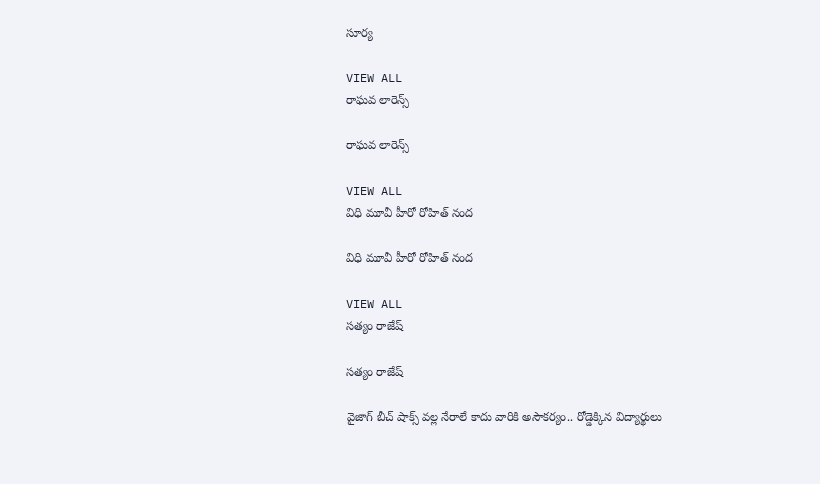సూర్య

VIEW ALL
రాఘవ లారెన్స్

రాఘవ లారెన్స్

VIEW ALL
విధి మూవీ హీరో రోహిత్ నంద

విధి మూవీ హీరో రోహిత్ నంద

VIEW ALL
సత్యం రాజేష్

సత్యం రాజేష్

వైజాగ్ బీచ్ షాక్స్ వల్ల నేరాలే కాదు వారికి అసౌకర్యం.. రోడ్డెక్కిన విద్యార్థులు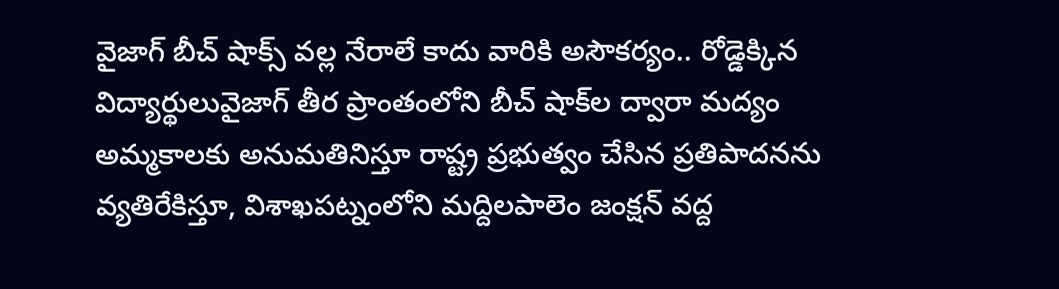వైజాగ్ బీచ్ షాక్స్ వల్ల నేరాలే కాదు వారికి అసౌకర్యం.. రోడ్డెక్కిన విద్యార్థులువైజాగ్ తీర ప్రాంతంలోని బీచ్ షాక్‌ల ద్వారా మద్యం అమ్మకాలకు అనుమతినిస్తూ రాష్ట్ర ప్రభుత్వం చేసిన ప్రతిపాదనను వ్యతిరేకిస్తూ, విశాఖపట్నంలోని మద్దిలపాలెం జంక్షన్ వద్ద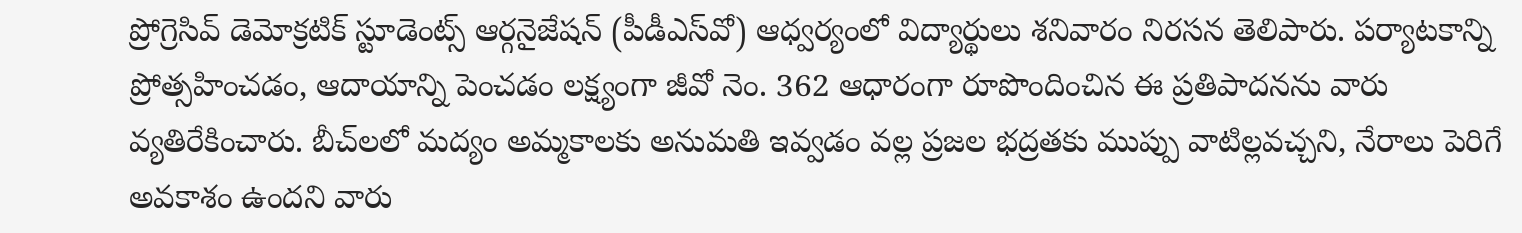ప్రోగ్రెసివ్ డెమోక్రటిక్ స్టూడెంట్స్ ఆర్గనైజేషన్ (పీడీఎస్‌వో) ఆధ్వర్యంలో విద్యార్థులు శనివారం నిరసన తెలిపారు. పర్యాటకాన్ని ప్రోత్సహించడం, ఆదాయాన్ని పెంచడం లక్ష్యంగా జీవో నెం. 362 ఆధారంగా రూపొందించిన ఈ ప్రతిపాదనను వారు వ్యతిరేకించారు. బీచ్‌లలో మద్యం అమ్మకాలకు అనుమతి ఇవ్వడం వల్ల ప్రజల భద్రతకు ముప్పు వాటిల్లవచ్చని, నేరాలు పెరిగే అవకాశం ఉందని వారు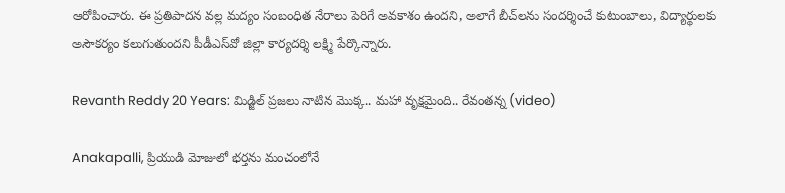ఆరోపించారు. ఈ ప్రతిపాదన వల్ల మద్యం సంబంధిత నేరాలు పెరిగే అవకాశం ఉందని, అలాగే బీచ్‌లను సందర్శించే కుటుంబాలు, విద్యార్థులకు అసౌకర్యం కలుగుతుందని పీడీఎస్‌వో జిల్లా కార్యదర్శి లక్ష్మి పేర్కొన్నారు.

Revanth Reddy 20 Years: మిడ్జిల్ ప్రజలు నాటిన మొక్క.. మహా వృక్షమైంది.. రేవంతన్న (video)

Anakapalli, ప్రియుడి మోజులో భర్తను మంచంలోనే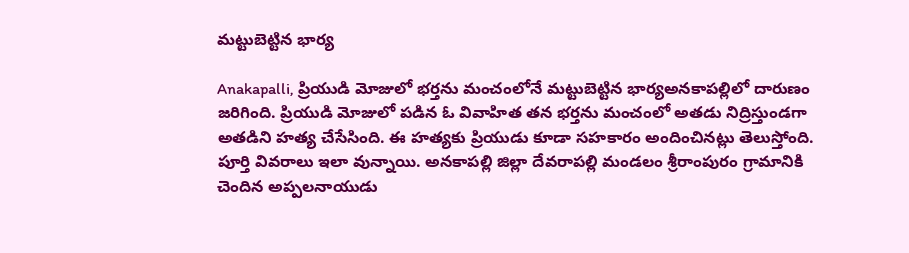మట్టుబెట్టిన భార్య

Anakapalli, ప్రియుడి మోజులో భర్తను మంచంలోనే మట్టుబెట్టిన భార్యఅనకాపల్లిలో దారుణం జరిగింది. ప్రియుడి మోజులో పడిన ఓ వివాహిత తన భర్తను మంచంలో అతడు నిద్రిస్తుండగా అతడిని హత్య చేసేసింది. ఈ హత్యకు ప్రియుడు కూడా సహకారం అందించినట్లు తెలుస్తోంది. పూర్తి వివరాలు ఇలా వున్నాయి. అనకాపల్లి జిల్లా దేవరాపల్లి మండలం శ్రీరాంపురం గ్రామానికి చెందిన అప్పలనాయుడు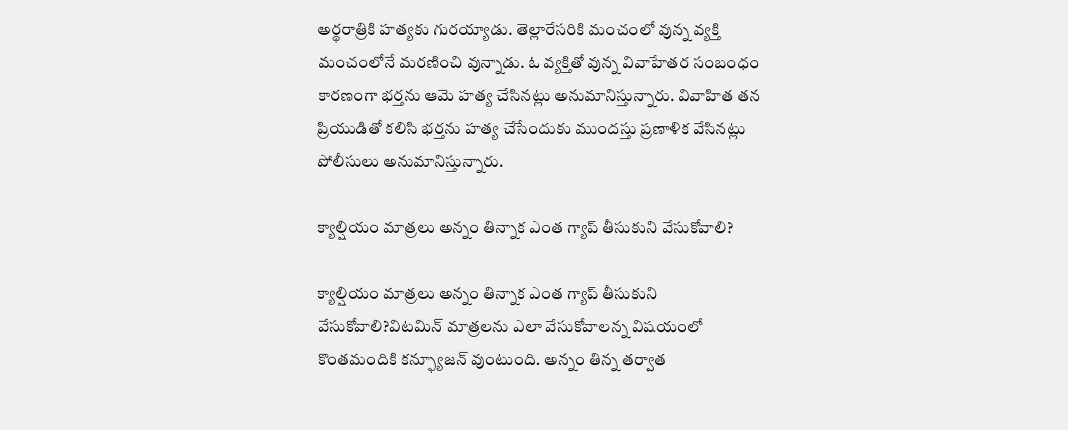అర్థరాత్రికి హత్యకు గురయ్యాడు. తెల్లారేసరికి మంచంలో వున్న వ్యక్తి మంచంలోనే మరణించి వున్నాడు. ఓ వ్యక్తితో వున్న వివాహేతర సంబంధం కారణంగా భర్తను ఆమె హత్య చేసినట్లు అనుమానిస్తున్నారు. వివాహిత తన ప్రియుడితో కలిసి భర్తను హత్య చేసేందుకు ముందస్తు ప్రణాళిక వేసినట్లు పోలీసులు అనుమానిస్తున్నారు.

క్యాల్షియం మాత్రలు అన్నం తిన్నాక ఎంత గ్యాప్ తీసుకుని వేసుకోవాలి?

క్యాల్షియం మాత్రలు అన్నం తిన్నాక ఎంత గ్యాప్ తీసుకుని వేసుకోవాలి?విటమిన్ మాత్రలను ఎలా వేసుకోవాలన్న విషయంలో కొంతమందికి కన్ఫ్యూజన్ వుంటుంది. అన్నం తిన్న తర్వాత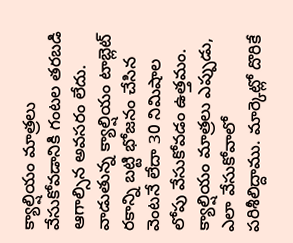క్యాల్షియం మాత్రలు వేసుకోవడానికి గంటల తరబడి ఆగాల్సిన అవసరం లేదు. వాడుతున్న క్యాల్షియం టాబ్లెట్ రకాన్ని బట్టి భోజనం చేసిన వెంటనే లేదా 30 నిమిషాల లోపు వేసుకోవడం ఉత్తమం. క్యాల్షియం మాత్రలు ఎప్పుడు, ఎలా వేసుకోవాలో పరిశీలిద్దాము. మార్కెట్లో దొరికే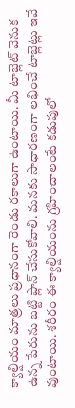క్యాల్షియం మాత్రలు ప్రధానంగా రెండు రకాలుగా ఉంటాయి. మీ టాబ్లెట్ వెనుక ఉన్న పేరును బట్టి ప్లాన్ చేసుకోవాలి. మనకు సాధారణంగా లభించే టాబ్లెట్లు ఇవే వుంటాయి. శరీరం ఈ క్యాల్షియంను గ్రహించాలంటే కడుపులో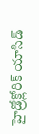హైడ్రోక్లోరిక్ యాసిడ్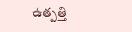ఉత్పత్తి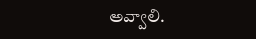అవ్వాలి.